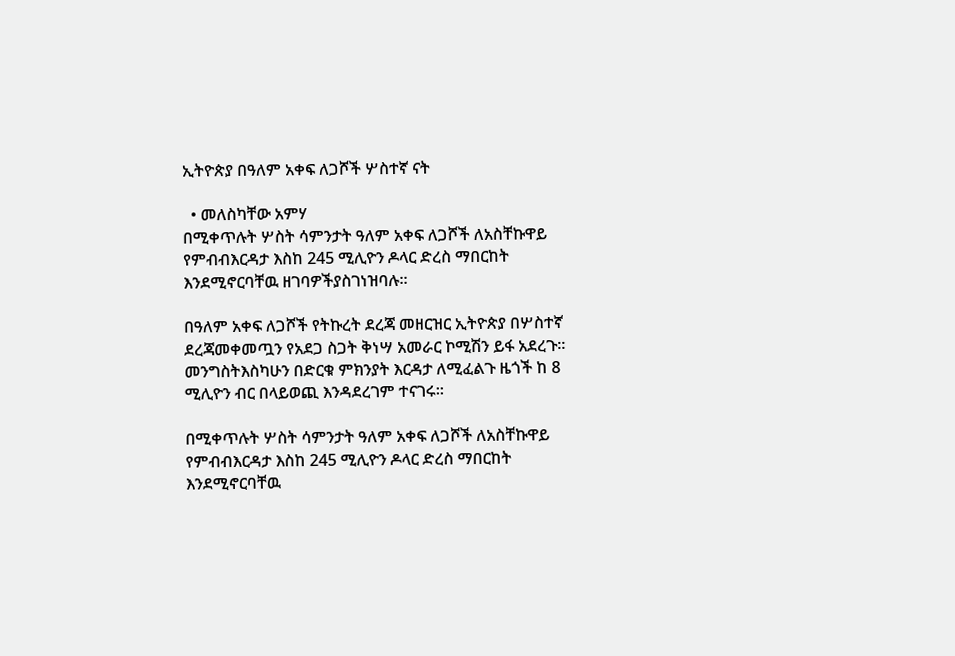ኢትዮጵያ በዓለም አቀፍ ለጋሾች ሦስተኛ ናት

  • መለስካቸው አምሃ
በሚቀጥሉት ሦስት ሳምንታት ዓለም አቀፍ ለጋሾች ለአስቸኩዋይ የምብብእርዳታ እስከ 245 ሚሊዮን ዶላር ድረስ ማበርከት እንደሚኖርባቸዉ ዘገባዎችያስገነዝባሉ።

በዓለም አቀፍ ለጋሾች የትኩረት ደረጃ መዘርዝር ኢትዮጵያ በሦስተኛ ደረጃመቀመጧን የአደጋ ስጋት ቅነሣ አመራር ኮሚሽን ይፋ አደረጉ። መንግስትእስካሁን በድርቁ ምክንያት እርዳታ ለሚፈልጉ ዜጎች ከ 8 ሚሊዮን ብር በላይወጪ እንዳደረገም ተናገሩ።

በሚቀጥሉት ሦስት ሳምንታት ዓለም አቀፍ ለጋሾች ለአስቸኩዋይ የምብብእርዳታ እስከ 245 ሚሊዮን ዶላር ድረስ ማበርከት እንደሚኖርባቸዉ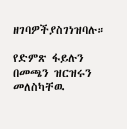ዘገባዎችያስገነዝባሉ።

የድምጽ ፋይሉን በመጫን ዝርዝሩን መለስካቸዉ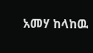አመሃ ከላከዉ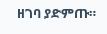ዘገባ ያድምጡ።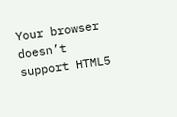Your browser doesn’t support HTML5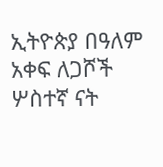ኢትዮጵያ በዓለም አቀፍ ለጋሾች ሦስተኛ ናት